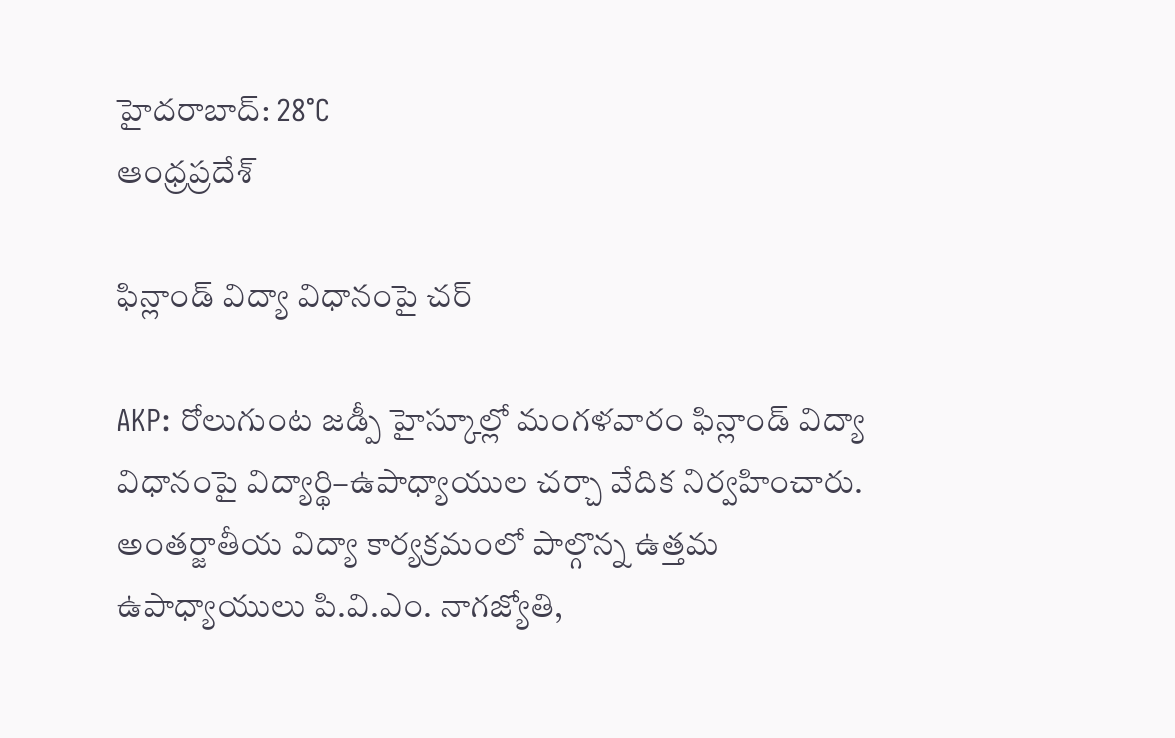హైదరాబాద్: 28°C
ఆంధ్రప్రదేశ్

ఫిన్లాండ్ విద్యా విధానంపై చర్

AKP: రోలుగుంట జడ్పీ హైస్కూల్లో మంగళవారం ఫిన్లాండ్ విద్యా విధానంపై విద్యార్థి–ఉపాధ్యాయుల చర్చా వేదిక నిర్వహించారు. అంతర్జాతీయ విద్యా కార్యక్రమంలో పాల్గొన్న ఉత్తమ ఉపాధ్యాయులు పి.వి.ఎం. నాగజ్యోతి,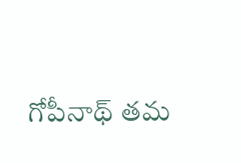గోపీనాథ్ తమ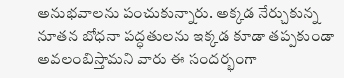అనుభవాలను పంచుకున్నారు. అక్కడ నేర్చుకున్న నూతన బోధనా పద్ధతులను ఇక్కడ కూడా తప్పకుండా అవలంబిస్తామని వారు ఈ సందర్భంగా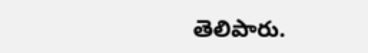తెలిపారు.